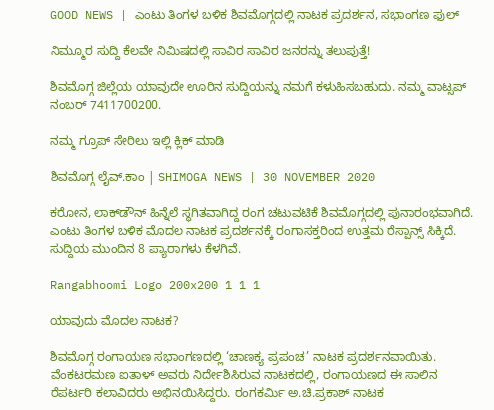GOOD NEWS | ಎಂಟು ತಿಂಗಳ ಬಳಿಕ ಶಿವಮೊಗ್ಗದಲ್ಲಿ ನಾಟಕ ಪ್ರದರ್ಶನ, ಸಭಾಂಗಣ ಫುಲ್

ನಿಮ್ಮೂರ ಸುದ್ದಿ ಕೆಲವೇ ನಿಮಿಷದಲ್ಲಿ ಸಾವಿರ ಸಾವಿರ ಜನರನ್ನು ತಲುಪುತ್ತೆ!

ಶಿವಮೊಗ್ಗ ಜಿಲ್ಲೆಯ ಯಾವುದೇ ಊರಿನ ಸುದ್ದಿಯನ್ನು ನಮಗೆ ಕಳುಹಿಸಬಹುದು. ನಮ್ಮ ವಾಟ್ಸಪ್‌ ನಂಬರ್ 7411700200.

ನಮ್ಮ ಗ್ರೂಪ್‌ ಸೇರಿಲು ಇಲ್ಲಿ ಕ್ಲಿಕ್‌ ಮಾಡಿ

ಶಿವಮೊಗ್ಗ ಲೈವ್.ಕಾಂ | SHIMOGA NEWS | 30 NOVEMBER 2020

ಕರೋನ, ಲಾಕ್‍ಡೌನ್ ಹಿನ್ನೆಲೆ ಸ್ಥಗಿತವಾಗಿದ್ದ ರಂಗ ಚಟುವಟಿಕೆ ಶಿವಮೊಗ್ಗದಲ್ಲಿ ಪುನಾರಂಭವಾಗಿದೆ. ಎಂಟು ತಿಂಗಳ ಬಳಿಕ ಮೊದಲ ನಾಟಕ ಪ್ರದರ್ಶನಕ್ಕೆ ರಂಗಾಸಕ್ತರಿಂದ ಉತ್ತಮ ರೆಸ್ಪಾನ್ಸ್ ಸಿಕ್ಕಿದೆ. ಸುದ್ದಿಯ ಮುಂದಿನ 8 ಪ್ಯಾರಾಗಳು ಕೆಳಗಿವೆ.

Rangabhoomi Logo 200x200 1 1 1

ಯಾವುದು ಮೊದಲ ನಾಟಕ?

ಶಿವಮೊಗ್ಗ ರಂಗಾಯಣ ಸಭಾಂಗಣದಲ್ಲಿ ‘ಚಾಣಕ್ಯ ಪ್ರಪಂಚ’ ನಾಟಕ ಪ್ರದರ್ಶನವಾಯಿತು. ವೆಂಕಟರಮಣ ಐತಾಳ್ ಅವರು ನಿರ್ದೇಶಿಸಿರುವ ನಾಟಕದಲ್ಲಿ, ರಂಗಾಯಣದ ಈ ಸಾಲಿನ ರೆಪರ್ಟರಿ ಕಲಾವಿದರು ಅಭಿನಯಿಸಿದ್ದರು. ರಂಗಕರ್ಮಿ ಅ.ಚಿ.ಪ್ರಕಾಶ್ ನಾಟಕ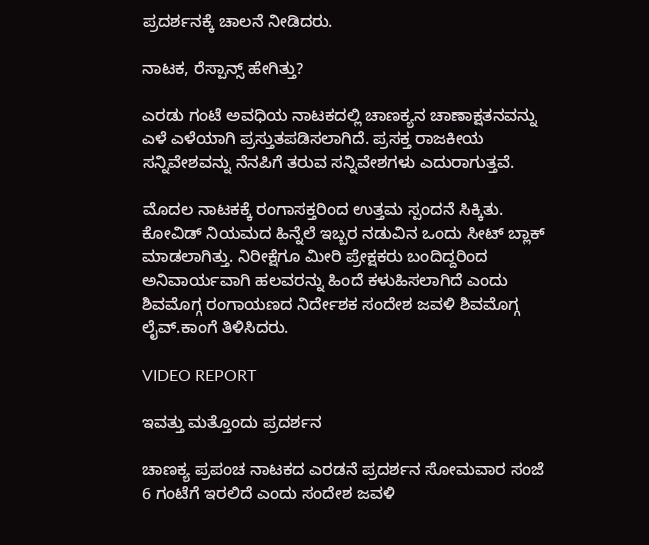ಪ್ರದರ್ಶನಕ್ಕೆ ಚಾಲನೆ ನೀಡಿದರು.

ನಾಟಕ, ರೆಸ್ಪಾನ್ಸ್ ಹೇಗಿತ್ತು?

ಎರಡು ಗಂಟೆ ಅವಧಿಯ ನಾಟಕದಲ್ಲಿ ಚಾಣಕ್ಯನ ಚಾಣಾಕ್ಷತನವನ್ನು ಎಳೆ ಎಳೆಯಾಗಿ ಪ್ರಸ್ತುತಪಡಿಸಲಾಗಿದೆ. ಪ್ರಸಕ್ತ ರಾಜಕೀಯ ಸನ್ನಿವೇಶವನ್ನು ನೆನಪಿಗೆ ತರುವ ಸನ್ನಿವೇಶಗಳು ಎದುರಾಗುತ್ತವೆ.

ಮೊದಲ ನಾಟಕಕ್ಕೆ ರಂಗಾಸಕ್ತರಿಂದ ಉತ್ತಮ ಸ್ಪಂದನೆ ಸಿಕ್ಕಿತು. ಕೋವಿಡ್ ನಿಯಮದ ಹಿನ್ನೆಲೆ ಇಬ್ಬರ ನಡುವಿನ ಒಂದು ಸೀಟ್ ಬ್ಲಾಕ್ ಮಾಡಲಾಗಿತ್ತು. ನಿರೀಕ್ಷೆಗೂ ಮೀರಿ ಪ್ರೇಕ್ಷಕರು ಬಂದಿದ್ದರಿಂದ ಅನಿವಾರ್ಯವಾಗಿ ಹಲವರನ್ನು ಹಿಂದೆ ಕಳುಹಿಸಲಾಗಿದೆ ಎಂದು ಶಿವಮೊಗ್ಗ ರಂಗಾಯಣದ ನಿರ್ದೇಶಕ ಸಂದೇಶ ಜವಳಿ ಶಿವಮೊಗ್ಗ ಲೈವ್.ಕಾಂಗೆ ತಿಳಿಸಿದರು.

VIDEO REPORT

ಇವತ್ತು ಮತ್ತೊಂದು ಪ್ರದರ್ಶನ

ಚಾಣಕ್ಯ ಪ್ರಪಂಚ ನಾಟಕದ ಎರಡನೆ ಪ್ರದರ್ಶನ ಸೋಮವಾರ ಸಂಜೆ 6 ಗಂಟೆಗೆ ಇರಲಿದೆ ಎಂದು ಸಂದೇಶ ಜವಳಿ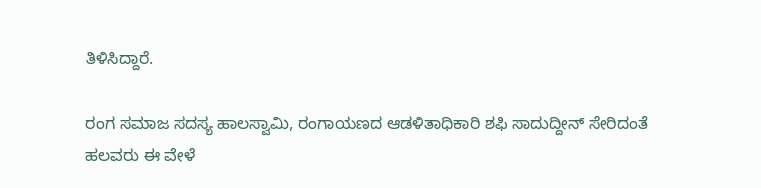ತಿಳಿಸಿದ್ದಾರೆ.

ರಂಗ ಸಮಾಜ ಸದಸ್ಯ ಹಾಲಸ್ವಾಮಿ, ರಂಗಾಯಣದ ಆಡಳಿತಾಧಿಕಾರಿ ಶಫಿ ಸಾದುದ್ದೀನ್ ಸೇರಿದಂತೆ ಹಲವರು ಈ ವೇಳೆ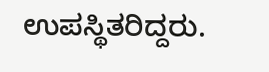ಉಪಸ್ಥಿತರಿದ್ದರು.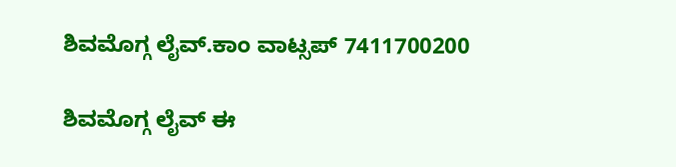ಶಿವಮೊಗ್ಗ ಲೈವ್.ಕಾಂ ವಾಟ್ಸಪ್ 7411700200

ಶಿವಮೊಗ್ಗ ಲೈವ್ ಈ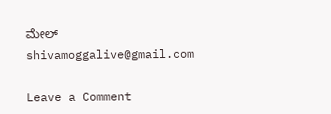ಮೇಲ್ shivamoggalive@gmail.com

Leave a Comment